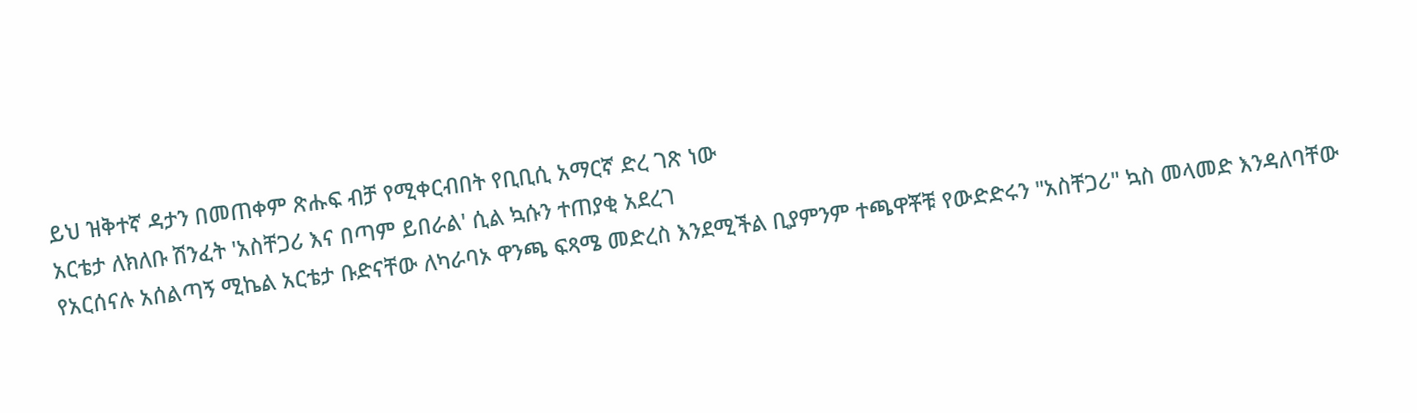ይህ ዝቅተኛ ዳታን በመጠቀም ጽሑፍ ብቻ የሚቀርብበት የቢቢሲ አማርኛ ድረ ገጽ ነው
አርቴታ ለክለቡ ሽንፈት 'አስቸጋሪ እና በጣም ይበራል' ሲል ኳሱን ተጠያቂ አደረገ
የአርሰናሉ አሰልጣኝ ሚኬል አርቴታ ቡድናቸው ለካራባኦ ዋንጫ ፍጻሜ መድረስ እንደሚችል ቢያምንም ተጫዋቾቹ የውድድሩን "አስቸጋሪ" ኳስ መላመድ እንዳለባቸው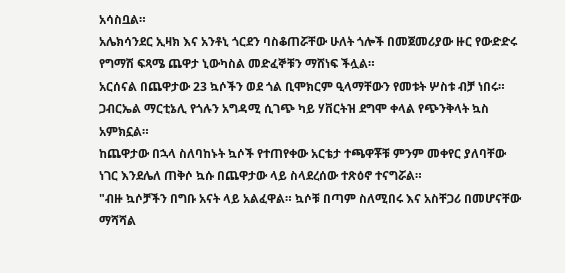አሳስቧል።
አሌክሳንደር ኢዛክ እና አንቶኒ ጎርደን ባስቆጠሯቸው ሁለት ጎሎች በመጀመሪያው ዙር የውድድሩ የግማሽ ፍጻሜ ጨዋታ ኒውካስል መድፈኞቹን ማሸነፍ ችሏል።
አርሰናል በጨዋታው 23 ኳሶችን ወደ ጎል ቢሞክርም ዒላማቸውን የመቱት ሦስቱ ብቻ ነበሩ። ጋብርኤል ማርቲኔሊ የጎሉን አግዳሚ ሲገጭ ካይ ሃቨርትዝ ደግሞ ቀላል የጭንቅላት ኳስ አምክኗል።
ከጨዋታው በኋላ ስለባከኑት ኳሶች የተጠየቀው አርቴታ ተጫዋቾቹ ምንም መቀየር ያለባቸው ነገር እንደሌለ ጠቅሶ ኳሱ በጨዋታው ላይ ስላደረሰው ተጽዕኖ ተናግሯል።
"ብዙ ኳሶቻችን በግቡ አናት ላይ አልፈዋል። ኳሶቹ በጣም ስለሚበሩ እና አስቸጋሪ በመሆናቸው ማሻሻል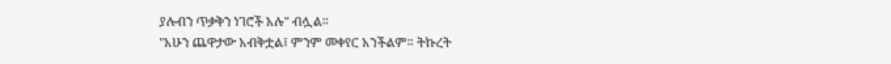ያሉብን ጥቃቅን ነገሮች አሉ" ብሏል።
"አሁን ጨዋታው አብቅቷል፤ ምንም መቀየር አንችልም። ትኩረት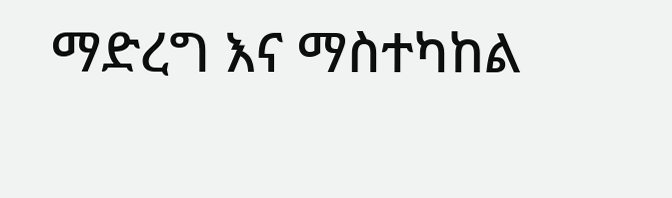ማድረግ እና ማስተካከል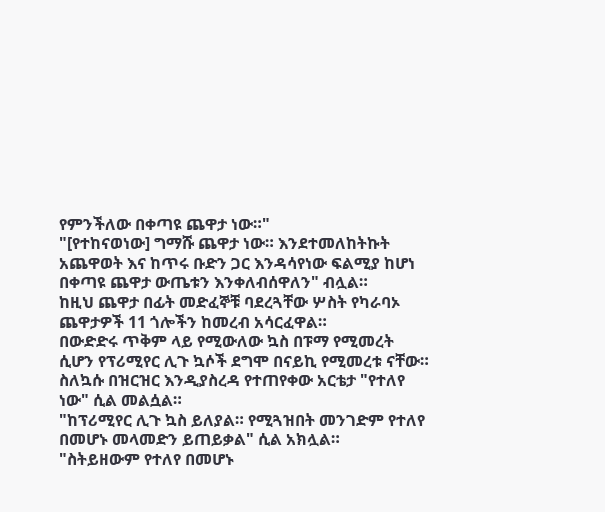የምንችለው በቀጣዩ ጨዋታ ነው።"
"[የተከናወነው] ግማሹ ጨዋታ ነው። እንደተመለከትኩት አጨዋወት እና ከጥሩ ቡድን ጋር እንዳሳየነው ፍልሚያ ከሆነ በቀጣዩ ጨዋታ ውጤቱን እንቀለብሰዋለን" ብሏል።
ከዚህ ጨዋታ በፊት መድፈኞቹ ባደረጓቸው ሦስት የካራባኦ ጨዋታዎች 11 ጎሎችን ከመረብ አሳርፈዋል።
በውድድሩ ጥቅም ላይ የሚውለው ኳስ በፑማ የሚመረት ሲሆን የፕሪሚየር ሊጉ ኳሶች ደግሞ በናይኪ የሚመረቱ ናቸው።
ስለኳሱ በዝርዝር እንዲያስረዳ የተጠየቀው አርቴታ "የተለየ ነው" ሲል መልሷል።
"ከፕሪሚየር ሊጉ ኳስ ይለያል። የሚጓዝበት መንገድም የተለየ በመሆኑ መላመድን ይጠይቃል" ሲል አክሏል።
"ስትይዘውም የተለየ በመሆኑ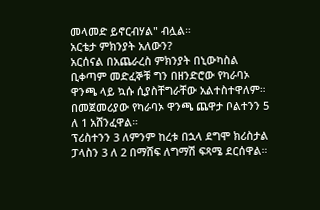መላመድ ይኖርብሃል" ብሏል።
አርቴታ ምክንያት አለውን?
አርሰናል በአጨራረስ ምክንያት በኒውካስል ቢቀጣም መድፈኞቹ ግን በዘንድሮው የካራባኦ ዋንጫ ላይ ኳሱ ሲያስቸግራቸው አልተስተዋለም።
በመጀመሪያው የካራባኦ ዋንጫ ጨዋታ ቦልተንን 5 ለ 1 አሸንፈዋል።
ፕሪስተንን 3 ለምንም ከረቱ በኋላ ደግሞ ክሪስታል ፓላስን 3 ለ 2 በማሸፍ ለግማሽ ፍጻሜ ደርሰዋል።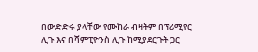በውድድሩ ያላቸው የሙከራ ብዛትም በፕሪሚየር ሊጉ እና በሻምፒዮንስ ሊጉ ከሚያደርጉት ጋር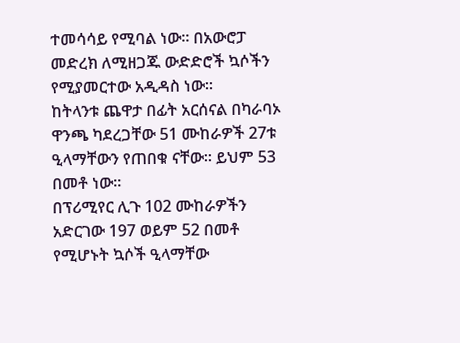ተመሳሳይ የሚባል ነው። በአውሮፓ መድረክ ለሚዘጋጁ ውድድሮች ኳሶችን የሚያመርተው አዲዳስ ነው።
ከትላንቱ ጨዋታ በፊት አርሰናል በካራባኦ ዋንጫ ካደረጋቸው 51 ሙከራዎች 27ቱ ዒላማቸውን የጠበቁ ናቸው። ይህም 53 በመቶ ነው።
በፕሪሚየር ሊጉ 102 ሙከራዎችን አድርገው 197 ወይም 52 በመቶ የሚሆኑት ኳሶች ዒላማቸው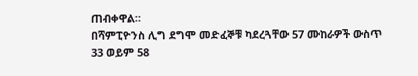ጠብቀዋል።
በሻምፒዮንስ ሊግ ደግሞ መድፈኞቹ ካደረጓቸው 57 ሙከራዎች ውስጥ 33 ወይም 58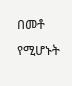በመቶ የሚሆኑት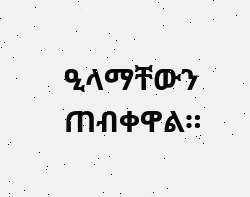ዒላማቸውን ጠብቀዋል።